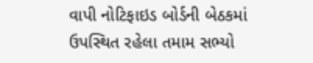વાપી નોટિફાઇડ બોર્ડની બેઠકમાં ઉપસ્થિત રહેલા તમામ સભ્યો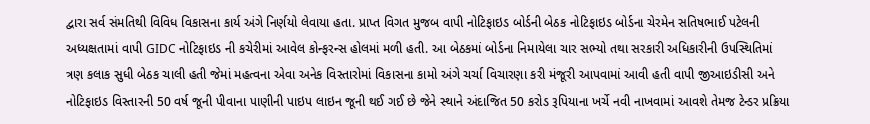દ્વારા સર્વ સંમતિથી વિવિધ વિકાસના કાર્ય અંગે નિર્ણયો લેવાયા હતા. પ્રાપ્ત વિગત મુજબ વાપી નોટિફાઇડ બોર્ડની બેઠક નોટિફાઇડ બોર્ડના ચેરમેન સતિષભાઈ પટેલની અધ્યક્ષતામાં વાપી GIDC નોટિફાઇડ ની કચેરીમાં આવેલ કોન્ફરન્સ હોલમાં મળી હતી. આ બેઠકમાં બોર્ડના નિમાયેલા ચાર સભ્યો તથા સરકારી અધિકારીની ઉપસ્થિતિમાં ત્રણ કલાક સુધી બેઠક ચાલી હતી જેમાં મહત્વના એવા અનેક વિસ્તારોમાં વિકાસના કામો અંગે ચર્ચા વિચારણા કરી મંજૂરી આપવામાં આવી હતી વાપી જીઆઇડીસી અને નોટિફાઇડ વિસ્તારની 50 વર્ષ જૂની પીવાના પાણીની પાઇપ લાઇન જૂની થઈ ગઈ છે જેને સ્થાને અંદાજિત 50 કરોડ રૂપિયાના ખર્ચે નવી નાખવામાં આવશે તેમજ ટેન્ડર પ્રક્રિયા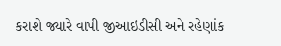કરાશે જ્યારે વાપી જીઆઇડીસી અને રહેણાંક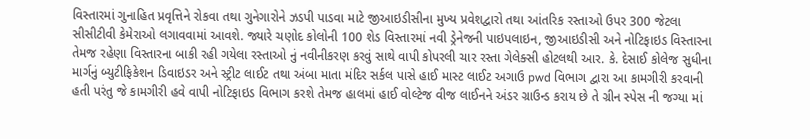વિસ્તારમાં ગુનાહિત પ્રવૃત્તિને રોકવા તથા ગુનેગારોને ઝડપી પાડવા માટે જીઆઇડીસીના મુખ્ય પ્રવેશદ્વારો તથા આંતરિક રસ્તાઓ ઉપર 300 જેટલા સીસીટીવી કેમેરાઓ લગાવવામાં આવશે. જ્યારે ચણોદ કોલોની 100 શેડ વિસ્તારમાં નવી ડ્રેનેજની પાઇપલાઇન, જીઆઇડીસી અને નોટિફાઇડ વિસ્તારના તેમજ રહેણા વિસ્તારના બાકી રહી ગયેલા રસ્તાઓ નું નવીનીકરણ કરવું સાથે વાપી કોપરલી ચાર રસ્તા ગેલેક્સી હોટલથી આર. કે. દેસાઈ કોલેજ સુધીના માર્ગનું બ્યુટીફિકેશન ડિવાઇડર અને સ્ટ્રીટ લાઈટ તથા અંબા માતા મંદિર સર્કલ પાસે હાઈ માસ્ટ લાઈટ અગાઉ pwd વિભાગ દ્વારા આ કામગીરી કરવાની હતી પરંતુ જે કામગીરી હવે વાપી નોટિફાઇડ વિભાગ કરશે તેમજ હાલમાં હાઈ વોલ્ટેજ વીજ લાઈનને અંડર ગ્રાઉન્ડ કરાય છે તે ગ્રીન સ્પેસ ની જગ્યા માં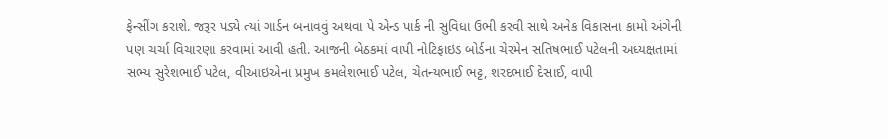ફેન્સીંગ કરાશે. જરૂર પડ્યે ત્યાં ગાર્ડન બનાવવું અથવા પે એન્ડ પાર્ક ની સુવિધા ઉભી કરવી સાથે અનેક વિકાસના કામો અંગેની પણ ચર્ચા વિચારણા કરવામાં આવી હતી. આજની બેઠકમાં વાપી નોટિફાઇડ બોર્ડના ચેરમેન સતિષભાઈ પટેલની અધ્યક્ષતામાં સભ્ય સુરેશભાઈ પટેલ, વીઆઇએના પ્રમુખ કમલેશભાઈ પટેલ, ચેતન્યભાઈ ભટ્ટ, શરદભાઈ દેસાઈ, વાપી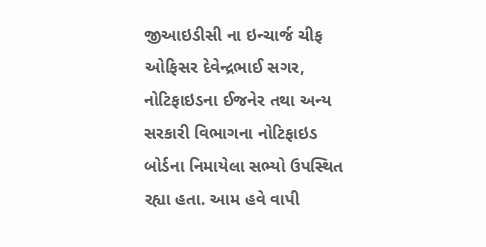જીઆઇડીસી ના ઇન્ચાર્જ ચીફ ઓફિસર દેવેન્દ્રભાઈ સગર, નોટિફાઇડના ઈજનેર તથા અન્ય સરકારી વિભાગના નોટિફાઇડ બોર્ડના નિમાયેલા સભ્યો ઉપસ્થિત રહ્યા હતા. આમ હવે વાપી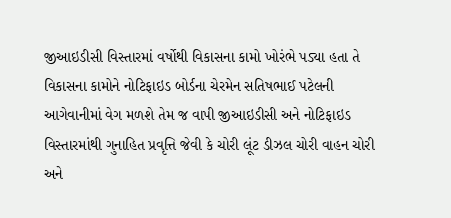જીઆઇડીસી વિસ્તારમાં વર્ષોથી વિકાસના કામો ખોરંભે પડ્યા હતા તે વિકાસના કામોને નોટિફાઇડ બોર્ડના ચેરમેન સતિષભાઈ પટેલની આગેવાનીમાં વેગ મળશે તેમ જ વાપી જીઆઇડીસી અને નોટિફાઇડ વિસ્તારમાંથી ગુનાહિત પ્રવૃત્તિ જેવી કે ચોરી લૂંટ ડીઝલ ચોરી વાહન ચોરી અને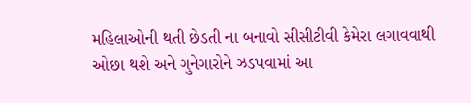મહિલાઓની થતી છેડતી ના બનાવો સીસીટીવી કેમેરા લગાવવાથી ઓછા થશે અને ગુનેગારોને ઝડપવામાં આ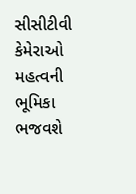સીસીટીવી કેમેરાઓ મહત્વની ભૂમિકા ભજવશે